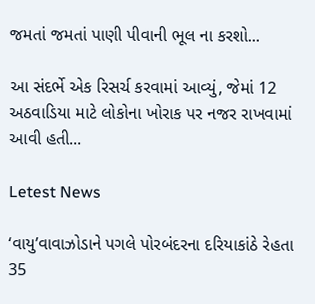જમતાં જમતાં પાણી પીવાની ભૂલ ના કરશો...

આ સંદર્ભે એક રિસર્ચ કરવામાં આવ્યું, જેમાં 12 અઠવાડિયા માટે લોકોના ખોરાક પર નજર રાખવામાં આવી હતી...

Letest News

‘વાયુ’વાવાઝોડાને પગલે પોરબંદરના દરિયાકાંઠે રેહતા 35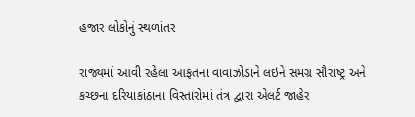હજાર લોકોનું સ્થળાંતર

રાજ્યમાં આવી રહેલા આફતના વાવાઝોડાને લઇને સમગ્ર સૌરાષ્ટ્ર અને કચ્છના દરિયાકાંઠાના વિસ્તારોમાં તંત્ર દ્વારા એલર્ટ જાહેર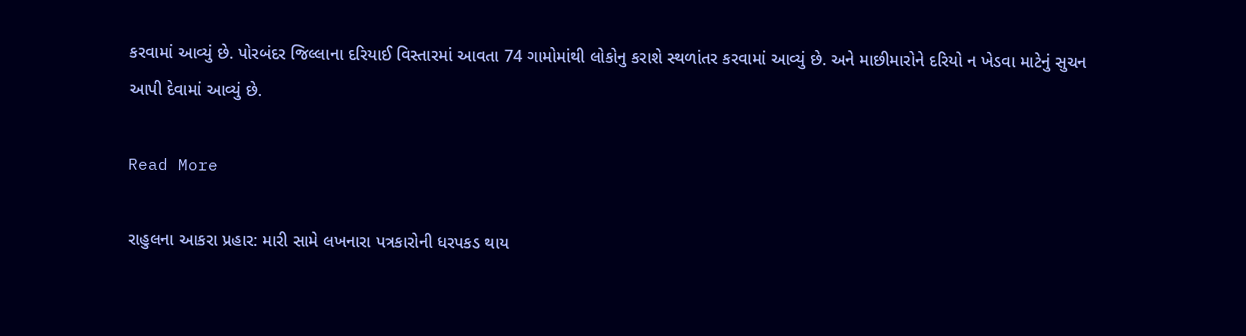કરવામાં આવ્યું છે. પોરબંદર જિલ્લાના દરિયાઈ વિસ્તારમાં આવતા 74 ગામોમાંથી લોકોનુ કરાશે સ્થળાંતર કરવામાં આવ્યું છે. અને માછીમારોને દરિયો ન ખેડવા માટેનું સુચન આપી દેવામાં આવ્યું છે.

Read More

રાહુલના આકરા પ્રહાર: મારી સામે લખનારા પત્રકારોની ધરપકડ થાય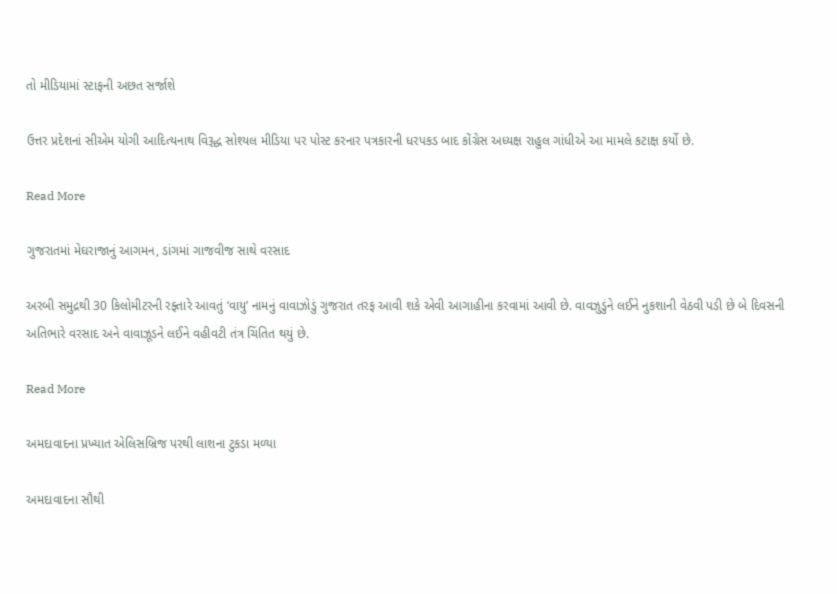તો મીડિયામાં સ્ટાફની અછત સર્જાશે

ઉત્તર પ્રદેશનાં સીએમ યોગી આદિત્યનાથ વિરૂદ્ધ સોશ્યલ મીડિયા પર પોસ્ટ કરનાર પત્રકારની ધરપકડ બાદ કોંગ્રેસ અધ્યક્ષ રાહુલ ગાંધીએ આ મામલે કટાક્ષ કર્યો છે.

Read More

ગુજરાતમાં મેઘરાજાનું આગમન, ડાંગમાં ગાજવીજ સાથે વરસાદ

અરબી સમુદ્રથી 30 કિલોમીટરની રફ્તારે આવતું ‘વાયુ’ નામનું વાવાઝોડું ગુજરાત તરફ આવી શકે એવી આગાહીના કરવામાં આવી છે. વાવઝુડુંને લઈને નુકશાની વેઠવી પડી છે બે દિવસની અતિભારે વરસાદ અને વાવાઝૂડને લઈને વહીવટી તંત્ર ચિંતિત થયું છે.

Read More

અમદાવાદના પ્રખ્યાત એલિસબ્રિજ પરથી લાશના ટુકડા મળ્યા

અમદાવાદના સૌથી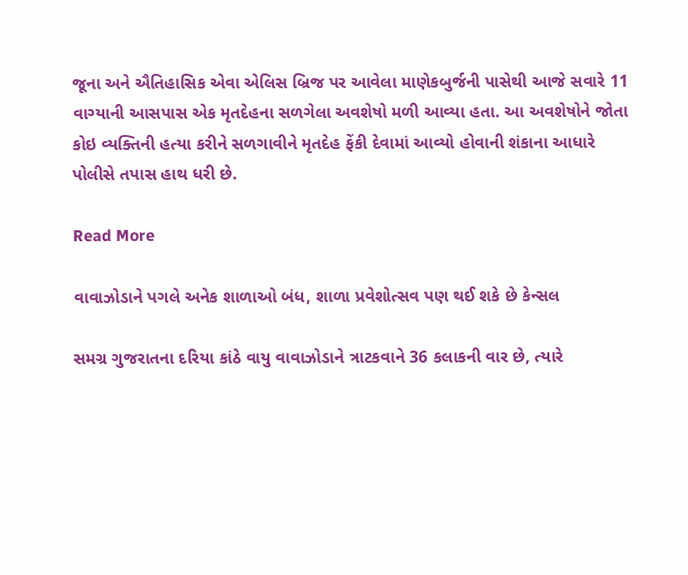જૂના અને ઐતિહાસિક એવા એલિસ બ્રિજ પર આવેલા માણેકબુર્જની પાસેથી આજે સવારે 11 વાગ્યાની આસપાસ એક મૃતદેહના સળગેલા અવશેષો મળી આવ્યા હતા. આ અવશેષોને જોતા કોઇ વ્યક્તિની હત્યા કરીને સળગાવીને મૃતદેહ ફેંકી દેવામાં આવ્યો હોવાની શંકાના આધારે પોલીસે તપાસ હાથ ધરી છે.

Read More

વાવાઝોડાને પગલે અનેક શાળાઓ બંધ, શાળા પ્રવેશોત્સવ પણ થઈ શકે છે કેન્સલ

સમગ્ર ગુજરાતના દરિયા કાંઠે વાયુ વાવાઝોડાને ત્રાટકવાને 36 કલાકની વાર છે, ત્યારે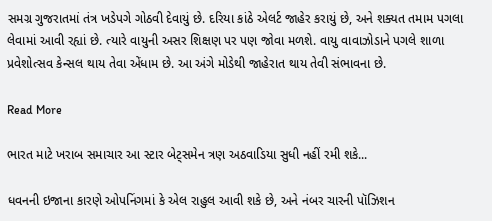સમગ્ર ગુજરાતમાં તંત્ર ખડેપગે ગોઠવી દેવાયું છે. દરિયા કાંઠે એલર્ટ જાહેર કરાયું છે, અને શક્યત તમામ પગલા લેવામાં આવી રહ્યાં છે. ત્યારે વાયુની અસર શિક્ષણ પર પણ જોવા મળશે. વાયુ વાવાઝોડાને પગલે શાળા પ્રવેશોત્સવ કેન્સલ થાય તેવા એંધામ છે. આ અંગે મોડેથી જાહેરાત થાય તેવી સંભાવના છે.

Read More

ભારત માટે ખરાબ સમાચાર આ સ્ટાર બેટ્સમેન ત્રણ અઠવાડિયા સુધી નહીં રમી શકે...

ધવનની ઇજાના કારણે ઓપનિંગમાં કે એલ રાહુલ આવી શકે છે, અને નંબર ચારની પૉઝિશન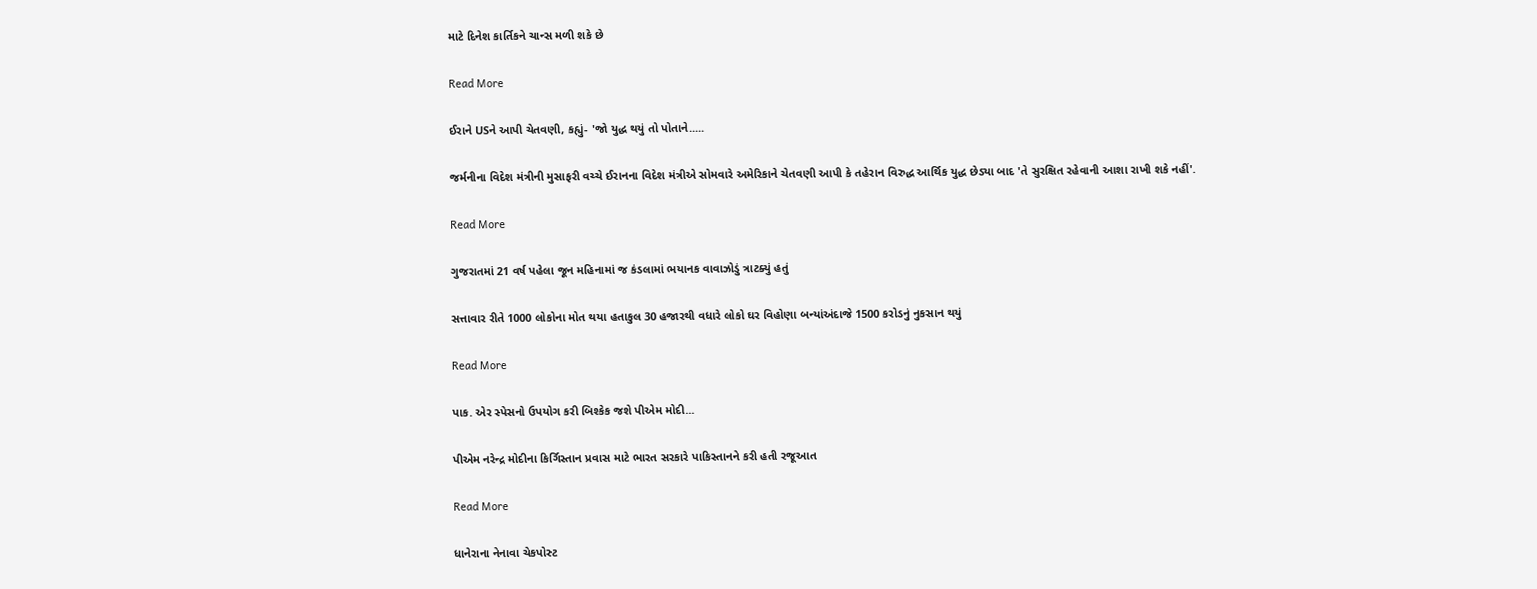માટે દિનેશ કાર્તિકને ચાન્સ મળી શકે છે

Read More

ઈરાને USને આપી ચેતવણી, કહ્યું- 'જો યુદ્ધ થયું તો પોતાને.....

જર્મનીના વિદેશ મંત્રીની મુસાફરી વચ્ચે ઈરાનના વિદેશ મંત્રીએ સોમવારે અમેરિકાને ચેતવણી આપી કે તહેરાન વિરુદ્ધ આર્થિક યુદ્ધ છેડ્યા બાદ 'તે સુરક્ષિત રહેવાની આશા રાખી શકે નહીં'.

Read More

ગુજરાતમાં 21 વર્ષ પહેલા જૂન મહિનામાં જ કંડલામાં ભયાનક વાવાઝોડું ત્રાટક્યું હતું

સત્તાવાર રીતે 1000 લોકોના મોત થયા હતાકુલ 30 હજારથી વધારે લોકો ઘર વિહોણા બન્યાંઅંદાજે 1500 કરોડનું નુકસાન થયું

Read More

પાક. એર સ્પેસનો ઉપયોગ કરી બિશ્કેક જશે પીએમ મોદી...

પીએમ નરેન્દ્ર મોદીના કિર્ગિસ્તાન પ્રવાસ માટે ભારત સરકારે પાકિસ્તાનને કરી હતી રજૂઆત

Read More

ધાનેરાના નેનાવા ચેકપોસ્ટ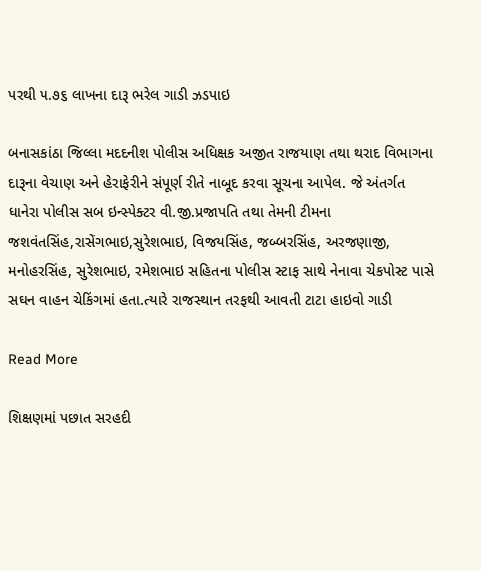પરથી ૫.૭૬ લાખના દારૂ ભરેલ ગાડી ઝડપાઇ

બનાસકાંઠા જિલ્લા મદદનીશ પોલીસ અધિક્ષક અજીત રાજયાણ તથા થરાદ વિભાગના દારૂના વેચાણ અને હેરાફેરીને સંપૂર્ણ રીતે નાબૂદ કરવા સૂચના આપેલ. જે અંતર્ગત ધાનેરા પોલીસ સબ ઇન્સ્પેક્ટર વી.જી.પ્રજાપતિ તથા તેમની ટીમના જશવંતસિંહ,રાસેંગભાઇ,સુરેશભાઇ, વિજયસિંહ, જબ્બરસિંહ, અરજણાજી, મનોહરસિંહ, સુરેશભાઇ, રમેશભાઇ સહિતના પોલીસ સ્ટાફ સાથે નેનાવા ચેકપોસ્ટ પાસે સઘન વાહન ચેકિંગમાં હતા.ત્યારે રાજસ્થાન તરફથી આવતી ટાટા હાઇવો ગાડી

Read More

શિક્ષણમાં પછાત સરહદી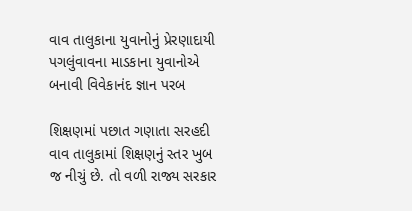વાવ તાલુકાના યુવાનોનું પ્રેરણાદાયી પગલુંવાવના માડકાના યુવાનોએ બનાવી વિવેકાનંદ જ્ઞાન પરબ

શિક્ષણમાં પછાત ગણાતા સરહદી વાવ તાલુકામાં શિક્ષણનું સ્તર ખુબ જ નીચું છે. તો વળી રાજ્ય સરકાર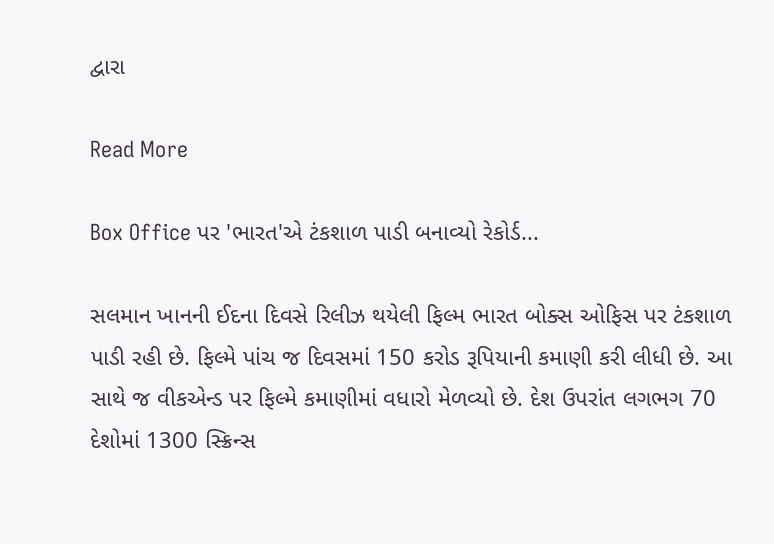દ્વારા

Read More

Box Office પર 'ભારત'એ ટંકશાળ પાડી બનાવ્યો રેકોર્ડ...

સલમાન ખાનની ઈદના દિવસે રિલીઝ થયેલી ફિલ્મ ભારત બોક્સ ઓફિસ પર ટંકશાળ પાડી રહી છે. ફિલ્મે પાંચ જ દિવસમાં 150 કરોડ રૂપિયાની કમાણી કરી લીધી છે. આ સાથે જ વીકએન્ડ પર ફિલ્મે કમાણીમાં વધારો મેળવ્યો છે. દેશ ઉપરાંત લગભગ 70 દેશોમાં 1300 સ્ક્રિન્સ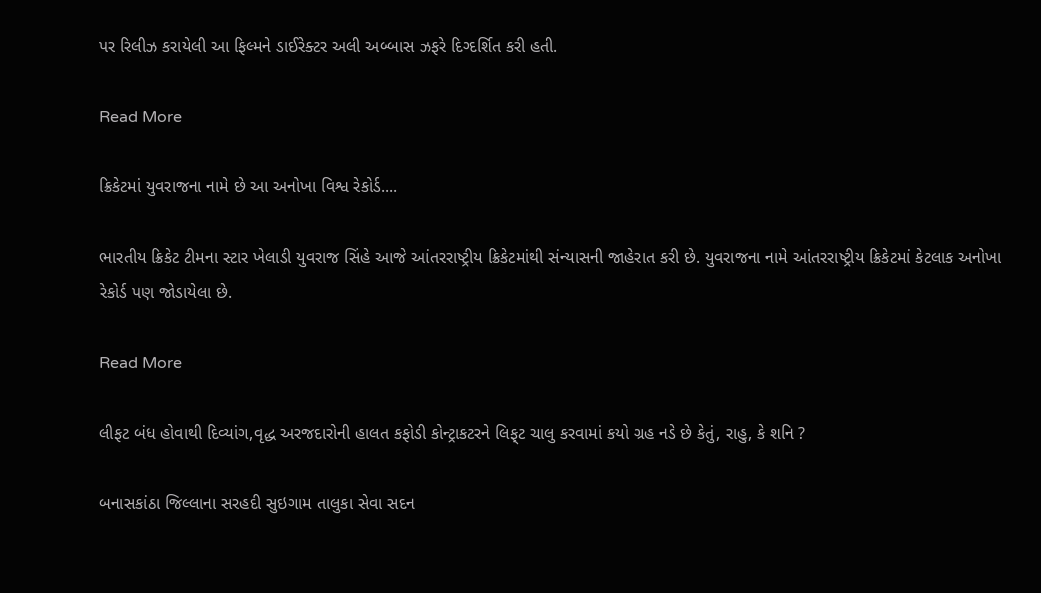પર રિલીઝ કરાયેલી આ ફિલ્મને ડાઈરેક્ટર અલી અબ્બાસ ઝફરે દિગ્દર્શિત કરી હતી.

Read More

ક્રિકેટમાં યુવરાજના નામે છે આ અનોખા વિશ્વ રેકોર્ડ....

ભારતીય ક્રિકેટ ટીમના સ્ટાર ખેલાડી યુવરાજ સિંહે આજે આંતરરાષ્ટ્રીય ક્રિકેટમાંથી સંન્યાસની જાહેરાત કરી છે. યુવરાજના નામે આંતરરાષ્ટ્રીય ક્રિકેટમાં કેટલાક અનોખા રેકોર્ડ પણ જોડાયેલા છે.

Read More

લીફટ બંધ હોવાથી દિવ્યાંગ,વૃદ્ધ અરજદારોની હાલત કફોડી કોન્ટ્રાકટરને લિફ્‌ટ ચાલુ કરવામાં કયો ગ્રહ નડે છે કેતું, રાહુ, કે શનિ ?

બનાસકાંઠા જિલ્લાના સરહદી સુઇગામ તાલુકા સેવા સદન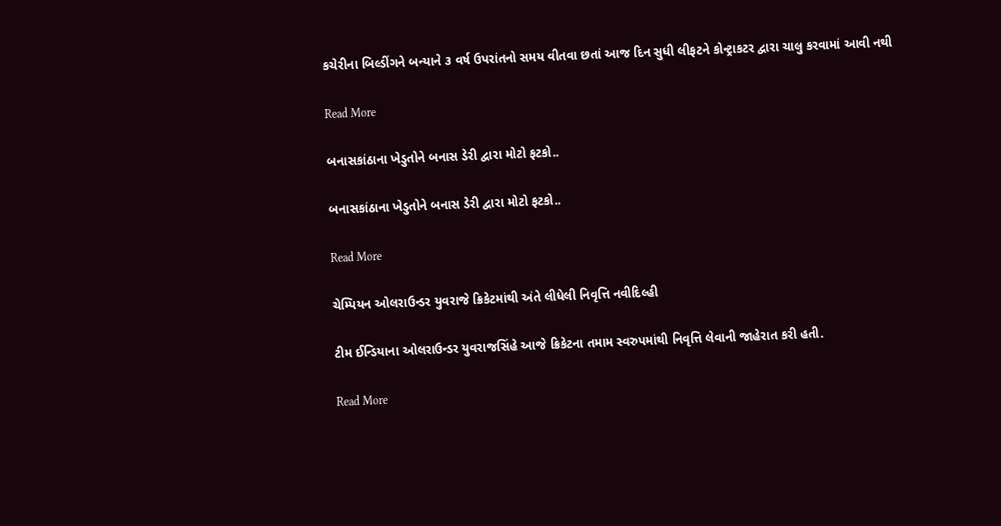કચેરીના બિલ્ડીંગને બન્યાને ૩ વર્ષ ઉપરાંતનો સમય વીતવા છતાં આજ દિન સુધી લીફટને કોન્ટ્રાકટર દ્વારા ચાલુ કરવામાં આવી નથી

Read More

બનાસકાંઠાના ખેડુતોને બનાસ ડેરી દ્વારા મોટો ફટકો..

બનાસકાંઠાના ખેડુતોને બનાસ ડેરી દ્વારા મોટો ફટકો..

Read More

ચેમ્પિયન ઓલરાઉન્ડર યુવરાજે ક્રિકેટમાંથી અંતે લીધેલી નિવૃત્તિ નવીદિલ્હી

ટીમ ઈન્ડિયાના ઓલરાઉન્ડર યુવરાજસિંહે આજે ક્રિકેટના તમામ સ્વરુપમાંથી નિવૃત્તિ લેવાની જાહેરાત કરી હતી.

Read More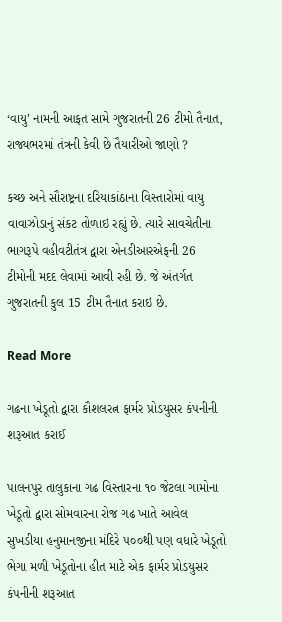‘વાયુ’ નામની આફત સામે ગુજરાતની 26 ટીમો તૈનાત, રાજ્યભરમાં તંત્રની કેવી છે તૈયારીઓ જાણો ?

કચ્છ અને સૌરાષ્ટ્રના દરિયાકાંઠાના વિસ્તારોમાં વાયુ વાવાઝોડાનું સંકટ તોળાઇ રહ્યું છે. ત્યારે સાવચેતીના ભાગરૂપે વહીવટીતંત્ર દ્વારા એનડીઆરએફની 26 ટીમોની મદદ લેવામાં આવી રહી છે. જે અંતર્ગત ગુજરાતની કુલ 15 ટીમ તૈનાત કરાઇ છે.

Read More

ગઢના ખેડૂતો દ્વારા કૌશલરત્ન ફાર્મર પ્રોડયુસર કંપનીની શરૂઆત કરાઈ

પાલનપુર તાલુકાના ગઢ વિસ્તારના ૧૦ જેટલા ગામોના ખેડૂતો દ્વારા સોમવારના રોજ ગઢ ખાતે આવેલ સુખડીયા હનુમાનજીના મંદિરે ૫૦૦થી પણ વધારે ખેડૂતો ભેગા મળી ખેડૂતોના હીત માટે એક ફાર્મર પ્રોડયુસર કંપનીની શરૂઆત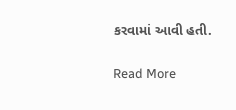કરવામાં આવી હતી.

Read More